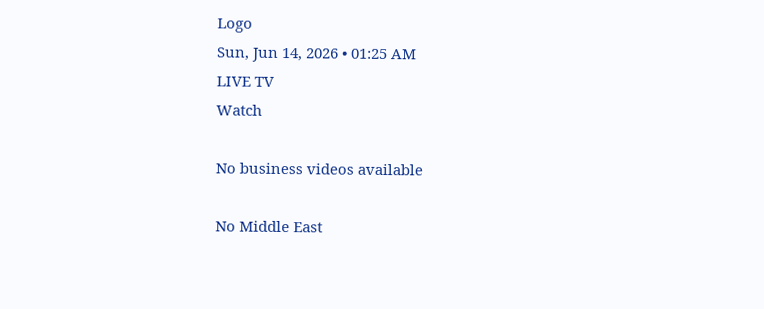Logo
Sun, Jun 14, 2026 • 01:25 AM
LIVE TV
Watch

No business videos available

No Middle East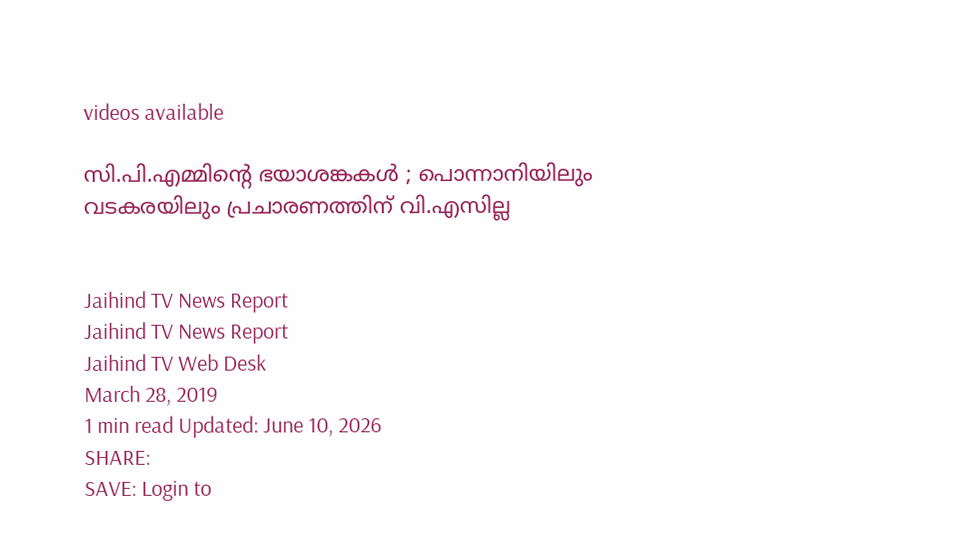videos available

സി.പി.എമ്മിന്‍റെ ഭയാശങ്കകള്‍ ; പൊന്നാനിയിലും വടകരയിലും പ്രചാരണത്തിന് വി.എസില്ല


Jaihind TV News Report
Jaihind TV News Report
Jaihind TV Web Desk
March 28, 2019
1 min read Updated: June 10, 2026
SHARE:
SAVE: Login to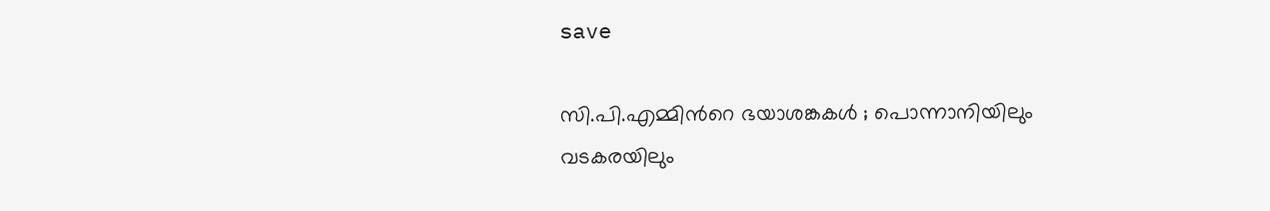save

സി.പി.എമ്മിന്‍റെ ഭയാശങ്കകള്‍ ; പൊന്നാനിയിലും വടകരയിലും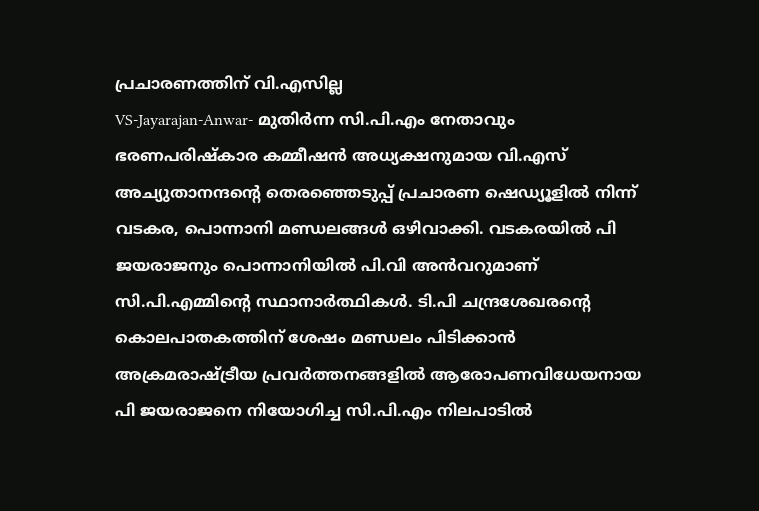പ്രചാരണത്തിന് വി.എസില്ല
VS-Jayarajan-Anwar- മുതിര്‍ന്ന സി.പി.എം നേതാവും ഭരണപരിഷ്കാര കമ്മീഷന്‍ അധ്യക്ഷനുമായ വി.എസ് അച്യുതാനന്ദന്‍റെ തെരഞ്ഞെടുപ്പ് പ്രചാരണ ഷെഡ്യൂളില്‍ നിന്ന് വടകര, പൊന്നാനി മണ്ഡലങ്ങള്‍ ഒഴിവാക്കി. വടകരയില്‍ പി ജയരാജനും പൊന്നാനിയില്‍ പി.വി അന്‍വറുമാണ് സി.പി.എമ്മിന്‍റെ സ്ഥാനാര്‍ത്ഥികള്‍. ടി.പി ചന്ദ്രശേഖരന്‍റെ കൊലപാതകത്തിന് ശേഷം മണ്ഡലം പിടിക്കാന്‍ അക്രമരാഷ്ട്രീയ പ്രവര്‍ത്തനങ്ങളില്‍ ആരോപണവിധേയനായ പി ജയരാജനെ നിയോഗിച്ച സി.പി.എം നിലപാടില്‍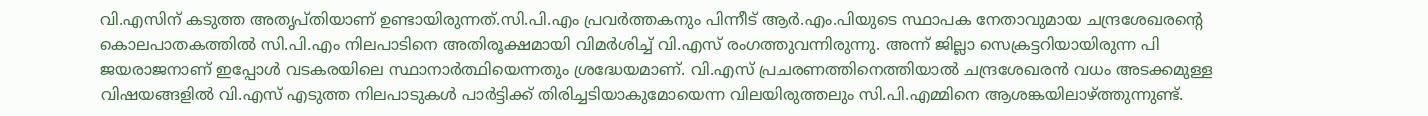വി.എസിന് കടുത്ത അതൃപ്തിയാണ് ഉണ്ടായിരുന്നത്.സി.പി.എം പ്രവര്‍ത്തകനും പിന്നീട് ആര്‍.എം.പിയുടെ സ്ഥാപക നേതാവുമായ ചന്ദ്രശേഖരന്‍റെ കൊലപാതകത്തില്‍ സി.പി.എം നിലപാടിനെ അതിരൂക്ഷമായി വിമര്‍ശിച്ച് വി.എസ് രംഗത്തുവന്നിരുന്നു. അന്ന് ജില്ലാ സെക്രട്ടറിയായിരുന്ന പി ജയരാജനാണ് ഇപ്പോള്‍ വടകരയിലെ സ്ഥാനാര്‍ത്ഥിയെന്നതും ശ്രദ്ധേയമാണ്. വി.എസ് പ്രചരണത്തിനെത്തിയാല്‍ ചന്ദ്രശേഖരന്‍ വധം അടക്കമുള്ള വിഷയങ്ങളില്‍ വി.എസ് എടുത്ത നിലപാടുകള്‍ പാർട്ടിക്ക് തിരിച്ചടിയാകുമോയെന്ന വിലയിരുത്തലും സി.പി.എമ്മിനെ ആശങ്കയിലാഴ്ത്തുന്നുണ്ട്.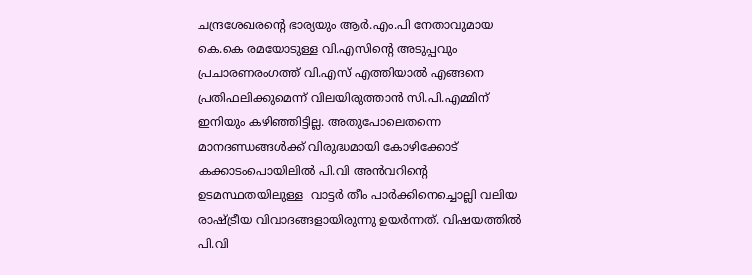ചന്ദ്രശേഖരന്‍റെ ഭാര്യയും ആർ.എം.പി നേതാവുമായ കെ.കെ രമയോടുള്ള വി.എസിന്‍റെ അടുപ്പവും പ്രചാരണരംഗത്ത് വി.എസ് എത്തിയാല്‍ എങ്ങനെ പ്രതിഫലിക്കുമെന്ന് വിലയിരുത്താന്‍ സി.പി.എമ്മിന് ഇനിയും കഴിഞ്ഞിട്ടില്ല. അതുപോലെതന്നെ മാനദണ്ഡങ്ങള്‍ക്ക് വിരുദ്ധമായി കോഴിക്കോട് കക്കാടംപൊയിലില്‍ പി.വി അന്‍വറിന്‍റെ ഉടമസ്ഥതയിലുള്ള  വാട്ടർ തീം പാർക്കിനെച്ചൊല്ലി വലിയ രാഷ്ട്രീയ വിവാദങ്ങളായിരുന്നു ഉയർന്നത്. വിഷയത്തില്‍ പി.വി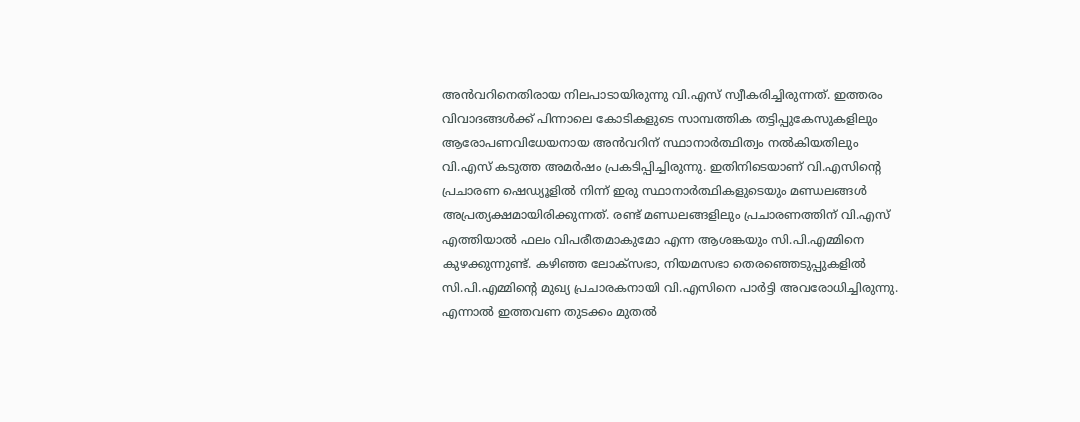അന്‍വറിനെതിരായ നിലപാടായിരുന്നു വി.എസ് സ്വീകരിച്ചിരുന്നത്. ഇത്തരം വിവാദങ്ങള്‍ക്ക് പിന്നാലെ കോടികളുടെ സാമ്പത്തിക തട്ടിപ്പുകേസുകളിലും ആരോപണവിധേയനായ അന്‍വറിന് സ്ഥാനാര്‍ത്ഥിത്വം നല്‍കിയതിലും വി.എസ് കടുത്ത അമര്‍ഷം പ്രകടിപ്പിച്ചിരുന്നു. ഇതിനിടെയാണ് വി.എസിന്‍റെ പ്രചാരണ ഷെഡ്യൂളില്‍ നിന്ന് ഇരു സ്ഥാനാര്‍ത്ഥികളുടെയും മണ്ഡലങ്ങള്‍ അപ്രത്യക്ഷമായിരിക്കുന്നത്. രണ്ട് മണ്ഡലങ്ങളിലും പ്രചാരണത്തിന് വി.എസ് എത്തിയാല്‍ ഫലം വിപരീതമാകുമോ എന്ന ആശങ്കയും സി.പി.എമ്മിനെ കുഴക്കുന്നുണ്ട്. കഴിഞ്ഞ ലോക്സഭാ, നിയമസഭാ തെരഞ്ഞെടുപ്പുകളില്‍ സി.പി.എമ്മിന്‍റെ മുഖ്യ പ്രചാരകനായി വി.എസിനെ പാര്‍ട്ടി അവരോധിച്ചിരുന്നു. എന്നാല്‍ ഇത്തവണ തുടക്കം മുതല്‍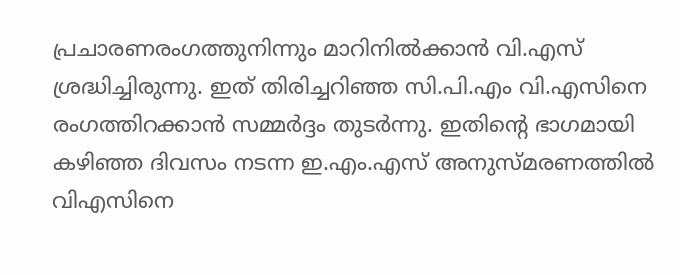പ്രചാരണരംഗത്തുനിന്നും മാറിനില്‍ക്കാന്‍ വി.എസ് ശ്രദ്ധിച്ചിരുന്നു. ഇത് തിരിച്ചറിഞ്ഞ സി.പി.എം വി.എസിനെ രംഗത്തിറക്കാന്‍ സമ്മര്‍ദ്ദം തുടര്‍ന്നു. ഇതിന്‍റെ ഭാഗമായി കഴിഞ്ഞ ദിവസം നടന്ന ഇ.എം.എസ് അനുസ്മരണത്തില്‍ വിഎസിനെ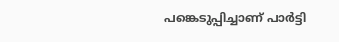പങ്കെടുപ്പിച്ചാണ് പാര്‍ട്ടി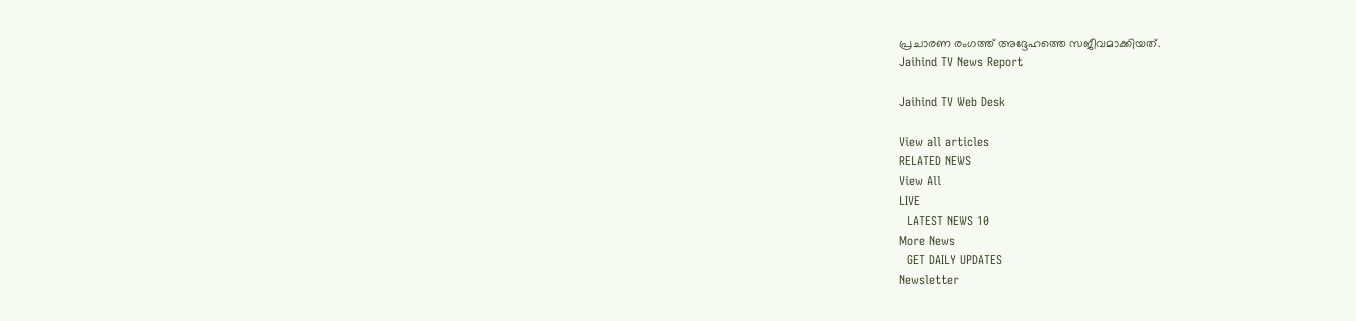പ്രചാരണ രംഗത്ത് അദ്ദേഹത്തെ സജീവമാക്കിയത്.
Jaihind TV News Report

Jaihind TV Web Desk

View all articles
RELATED NEWS
View All
LIVE
  LATEST NEWS 10
More News
  GET DAILY UPDATES
Newsletter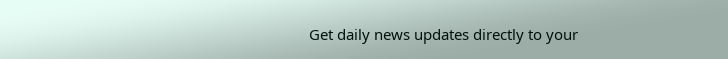Get daily news updates directly to your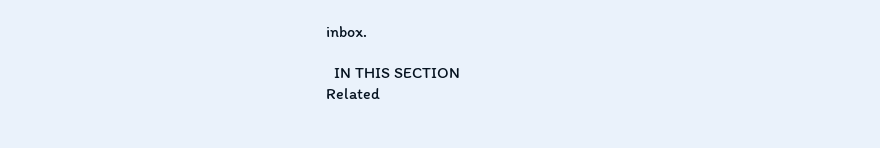inbox.

  IN THIS SECTION
Related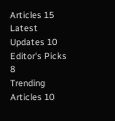Articles 15
Latest Updates 10
Editor's Picks 8
Trending Articles 10